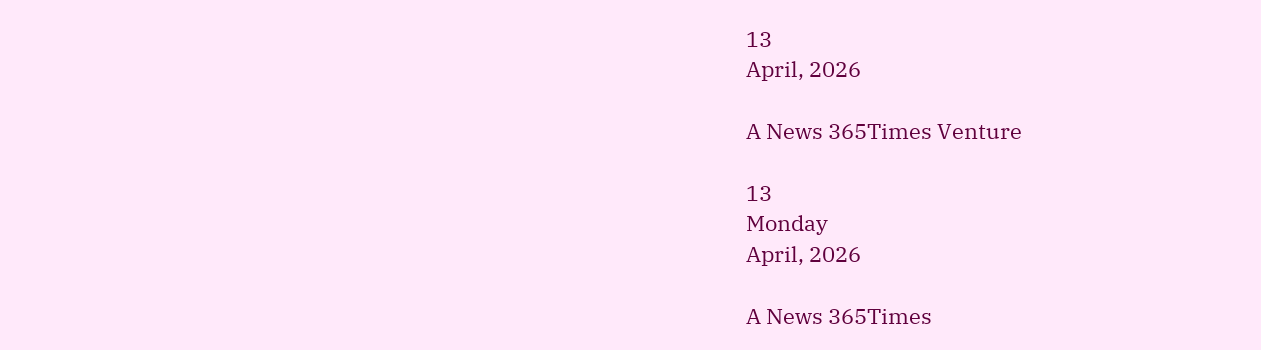13
April, 2026

A News 365Times Venture

13
Monday
April, 2026

A News 365Times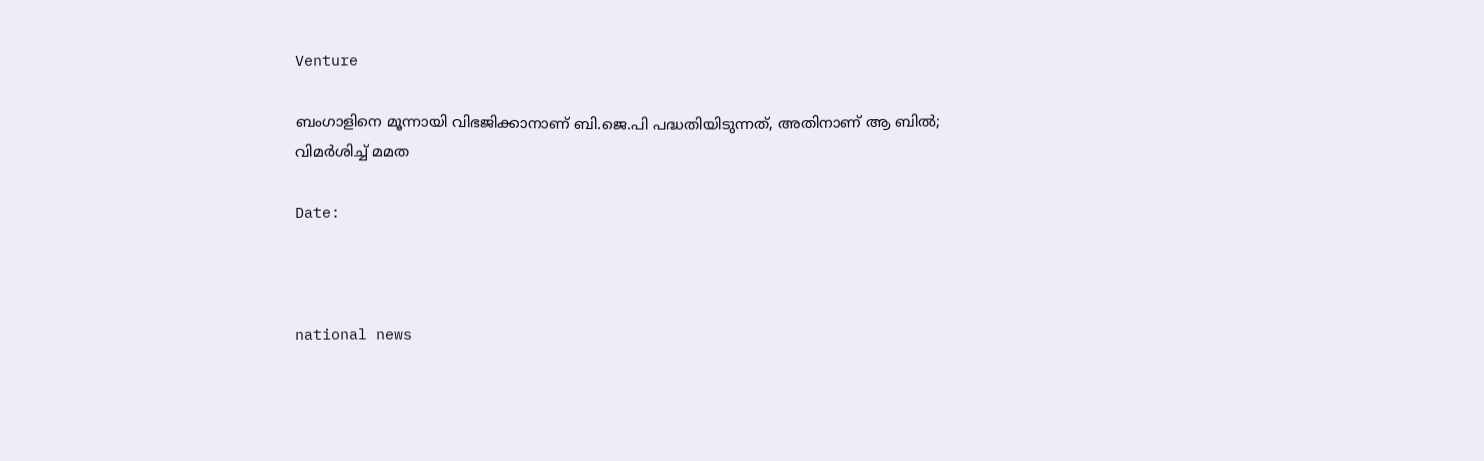Venture

ബംഗാളിനെ മൂന്നായി വിഭജിക്കാനാണ് ബി.ജെ.പി പദ്ധതിയിടുന്നത്, അതിനാണ് ആ ബില്‍; വിമര്‍ശിച്ച് മമത

Date:



national news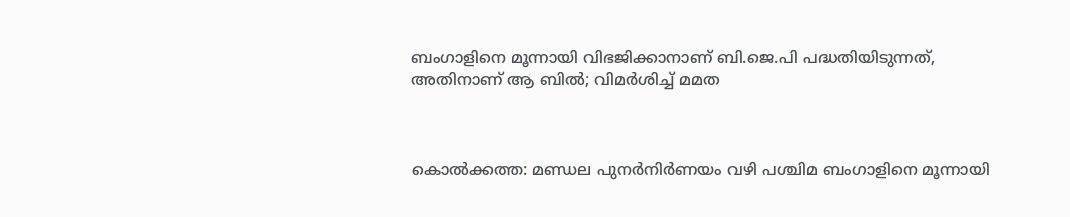ബംഗാളിനെ മൂന്നായി വിഭജിക്കാനാണ് ബി.ജെ.പി പദ്ധതിയിടുന്നത്, അതിനാണ് ആ ബില്‍; വിമര്‍ശിച്ച് മമത



കൊല്‍ക്കത്ത: മണ്ഡല പുനര്‍നിര്‍ണയം വഴി പശ്ചിമ ബംഗാളിനെ മൂന്നായി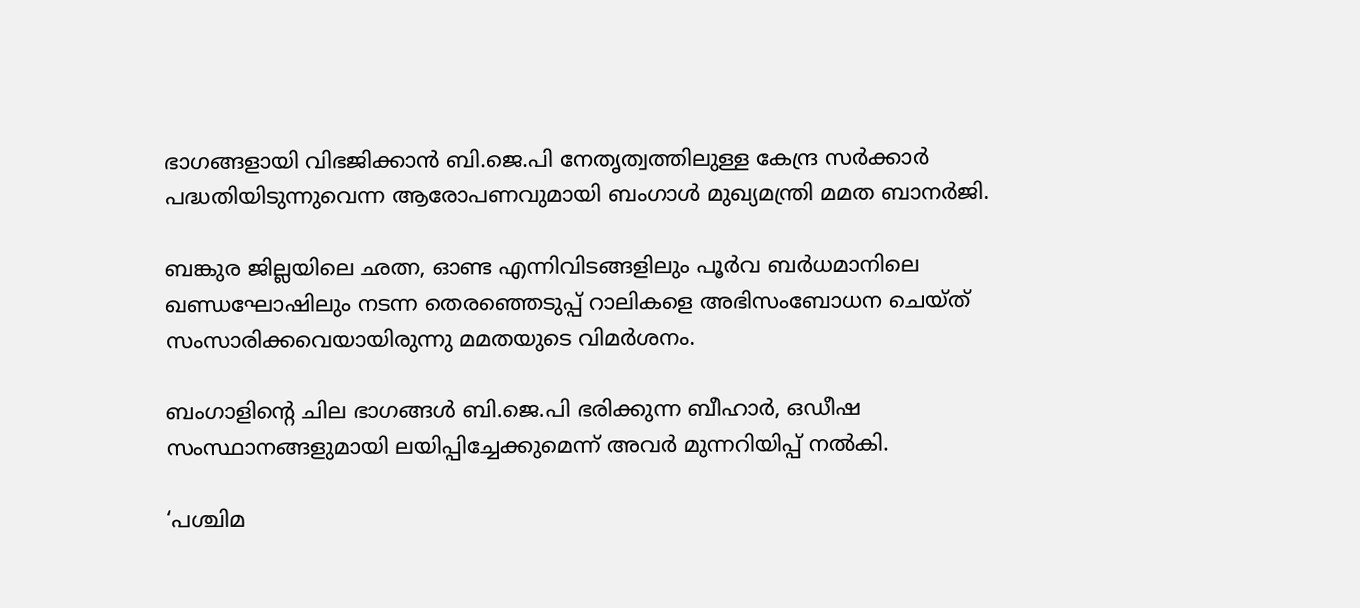ഭാഗങ്ങളായി വിഭജിക്കാന്‍ ബി.ജെ.പി നേതൃത്വത്തിലുള്ള കേന്ദ്ര സര്‍ക്കാര്‍ പദ്ധതിയിടുന്നുവെന്ന ആരോപണവുമായി ബംഗാള്‍ മുഖ്യമന്ത്രി മമത ബാനര്‍ജി.

ബങ്കുര ജില്ലയിലെ ഛത്ന, ഓണ്ട എന്നിവിടങ്ങളിലും പൂര്‍വ ബര്‍ധമാനിലെ ഖണ്ഡഘോഷിലും നടന്ന തെരഞ്ഞെടുപ്പ് റാലികളെ അഭിസംബോധന ചെയ്ത് സംസാരിക്കവെയായിരുന്നു മമതയുടെ വിമര്‍ശനം.

ബംഗാളിന്റെ ചില ഭാഗങ്ങള്‍ ബി.ജെ.പി ഭരിക്കുന്ന ബീഹാര്‍, ഒഡീഷ സംസ്ഥാനങ്ങളുമായി ലയിപ്പിച്ചേക്കുമെന്ന് അവര്‍ മുന്നറിയിപ്പ് നല്‍കി.

‘പശ്ചിമ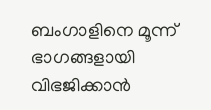ബംഗാളിനെ മൂന്ന് ഭാഗങ്ങളായി വിഭജിക്കാന്‍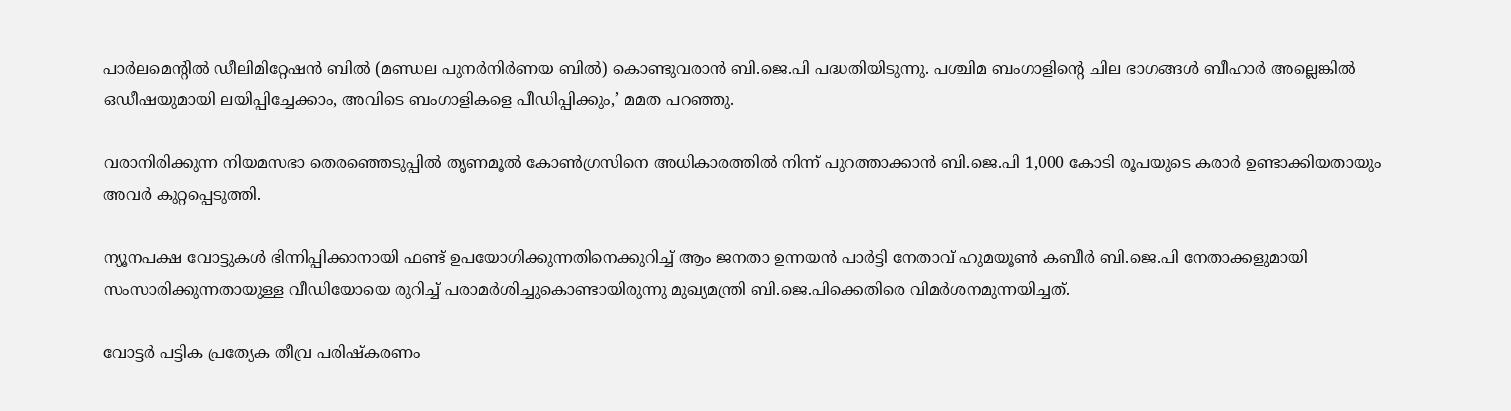പാര്‍ലമെന്റില്‍ ഡീലിമിറ്റേഷന്‍ ബില്‍ (മണ്ഡല പുനര്‍നിര്‍ണയ ബില്‍) കൊണ്ടുവരാന്‍ ബി.ജെ.പി പദ്ധതിയിടുന്നു. പശ്ചിമ ബംഗാളിന്റെ ചില ഭാഗങ്ങള്‍ ബീഹാര്‍ അല്ലെങ്കില്‍ ഒഡീഷയുമായി ലയിപ്പിച്ചേക്കാം, അവിടെ ബംഗാളികളെ പീഡിപ്പിക്കും,’ മമത പറഞ്ഞു.

വരാനിരിക്കുന്ന നിയമസഭാ തെരഞ്ഞെടുപ്പില്‍ തൃണമൂല്‍ കോണ്‍ഗ്രസിനെ അധികാരത്തില്‍ നിന്ന് പുറത്താക്കാന്‍ ബി.ജെ.പി 1,000 കോടി രൂപയുടെ കരാര്‍ ഉണ്ടാക്കിയതായും അവര്‍ കുറ്റപ്പെടുത്തി.

ന്യൂനപക്ഷ വോട്ടുകള്‍ ഭിന്നിപ്പിക്കാനായി ഫണ്ട് ഉപയോഗിക്കുന്നതിനെക്കുറിച്ച് ആം ജനതാ ഉന്നയന്‍ പാര്‍ട്ടി നേതാവ് ഹുമയൂണ്‍ കബീര്‍ ബി.ജെ.പി നേതാക്കളുമായി സംസാരിക്കുന്നതായുള്ള വീഡിയോയെ രുറിച്ച് പരാമര്‍ശിച്ചുകൊണ്ടായിരുന്നു മുഖ്യമന്ത്രി ബി.ജെ.പിക്കെതിരെ വിമര്‍ശനമുന്നയിച്ചത്.

വോട്ടര്‍ പട്ടിക പ്രത്യേക തീവ്ര പരിഷ്‌കരണം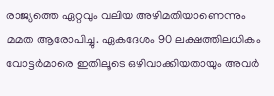രാജ്യത്തെ ഏറ്റവും വലിയ അഴിമതിയാണെന്നും മമത ആരോപിച്ചു. ഏകദേശം 90 ലക്ഷത്തിലധികം വോട്ടര്‍മാരെ ഇതിലൂടെ ഒഴിവാക്കിയതായും അവര്‍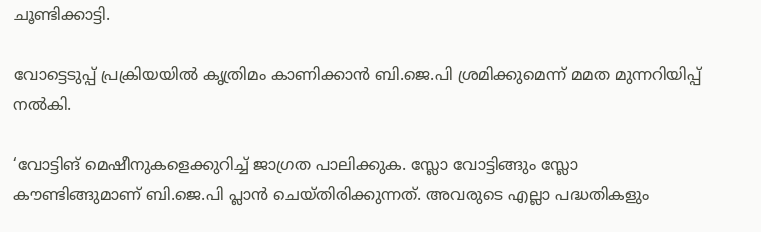ചൂണ്ടിക്കാട്ടി.

വോട്ടെടുപ്പ് പ്രക്രിയയില്‍ കൃത്രിമം കാണിക്കാന്‍ ബി.ജെ.പി ശ്രമിക്കുമെന്ന് മമത മുന്നറിയിപ്പ് നല്‍കി.

‘വോട്ടിങ് മെഷീനുകളെക്കുറിച്ച് ജാഗ്രത പാലിക്കുക. സ്ലോ വോട്ടിങ്ങും സ്ലോ കൗണ്ടിങ്ങുമാണ് ബി.ജെ.പി പ്ലാന്‍ ചെയ്തിരിക്കുന്നത്. അവരുടെ എല്ലാ പദ്ധതികളും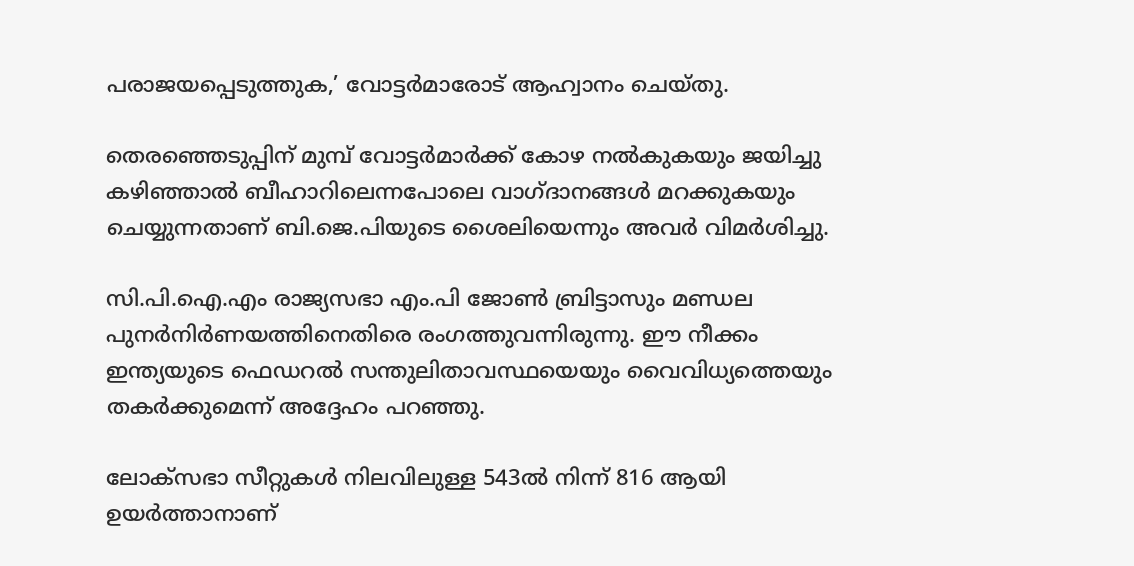പരാജയപ്പെടുത്തുക,’ വോട്ടര്‍മാരോട് ആഹ്വാനം ചെയ്തു.

തെരഞ്ഞെടുപ്പിന് മുമ്പ് വോട്ടര്‍മാര്‍ക്ക് കോഴ നല്‍കുകയും ജയിച്ചു കഴിഞ്ഞാല്‍ ബീഹാറിലെന്നപോലെ വാഗ്ദാനങ്ങള്‍ മറക്കുകയും ചെയ്യുന്നതാണ് ബി.ജെ.പിയുടെ ശൈലിയെന്നും അവര്‍ വിമര്‍ശിച്ചു.

സി.പി.ഐ.എം രാജ്യസഭാ എം.പി ജോണ്‍ ബ്രിട്ടാസും മണ്ഡല പുനര്‍നിര്‍ണയത്തിനെതിരെ രംഗത്തുവന്നിരുന്നു. ഈ നീക്കം ഇന്ത്യയുടെ ഫെഡറല്‍ സന്തുലിതാവസ്ഥയെയും വൈവിധ്യത്തെയും തകര്‍ക്കുമെന്ന് അദ്ദേഹം പറഞ്ഞു.

ലോക്‌സഭാ സീറ്റുകള്‍ നിലവിലുള്ള 543ല്‍ നിന്ന് 816 ആയി ഉയര്‍ത്താനാണ്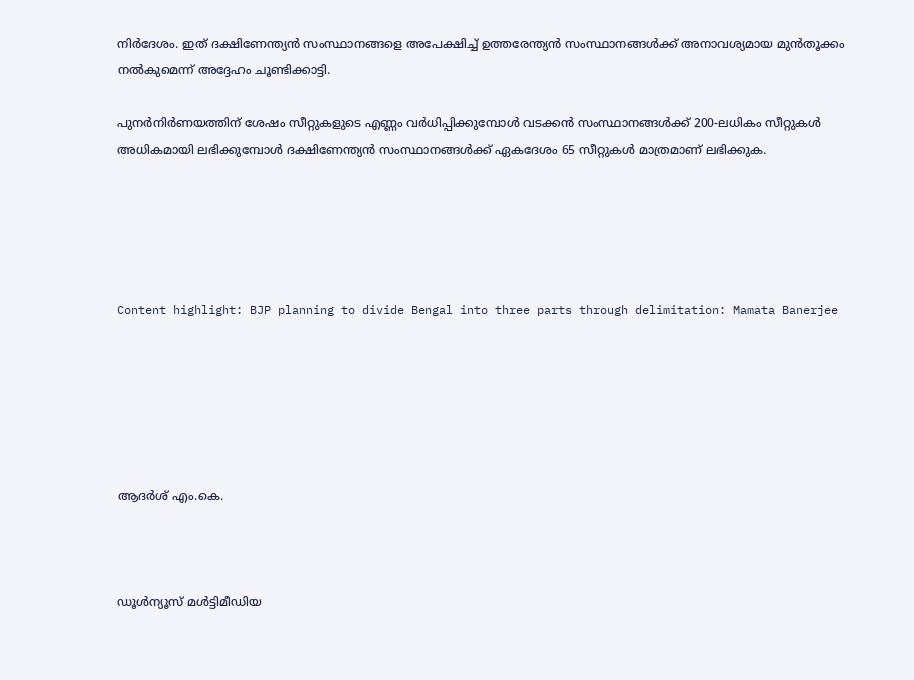നിര്‍ദേശം. ഇത് ദക്ഷിണേന്ത്യന്‍ സംസ്ഥാനങ്ങളെ അപേക്ഷിച്ച് ഉത്തരേന്ത്യന്‍ സംസ്ഥാനങ്ങള്‍ക്ക് അനാവശ്യമായ മുന്‍തൂക്കം നല്‍കുമെന്ന് അദ്ദേഹം ചൂണ്ടിക്കാട്ടി.

പുനര്‍നിര്‍ണയത്തിന് ശേഷം സീറ്റുകളുടെ എണ്ണം വര്‍ധിപ്പിക്കുമ്പോള്‍ വടക്കന്‍ സംസ്ഥാനങ്ങള്‍ക്ക് 200-ലധികം സീറ്റുകള്‍ അധികമായി ലഭിക്കുമ്പോള്‍ ദക്ഷിണേന്ത്യന്‍ സംസ്ഥാനങ്ങള്‍ക്ക് ഏകദേശം 65 സീറ്റുകള്‍ മാത്രമാണ് ലഭിക്കുക.





Content highlight: BJP planning to divide Bengal into three parts through delimitation: Mamata Banerjee






ആദര്‍ശ് എം.കെ.



ഡൂള്‍ന്യൂസ് മള്‍ട്ടിമീഡിയ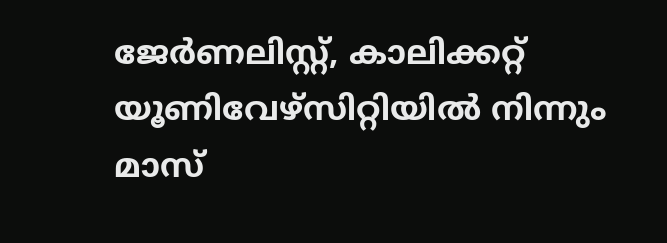ജേര്‍ണലിസ്റ്റ്, കാലിക്കറ്റ് യൂണിവേഴ്സിറ്റിയില്‍ നിന്നും മാസ്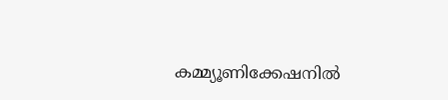കമ്മ്യൂണിക്കേഷനില്‍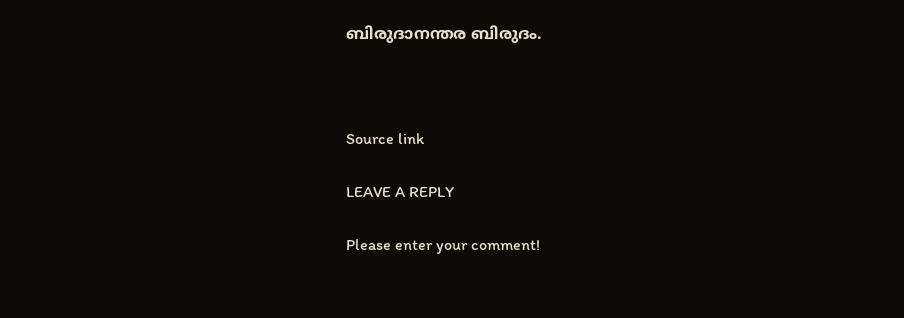ബിരുദാനന്തര ബിരുദം.



Source link

LEAVE A REPLY

Please enter your comment!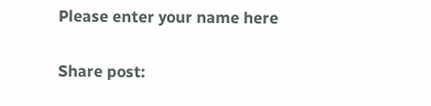Please enter your name here

Share post: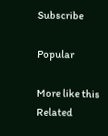Subscribe

Popular

More like this
Related